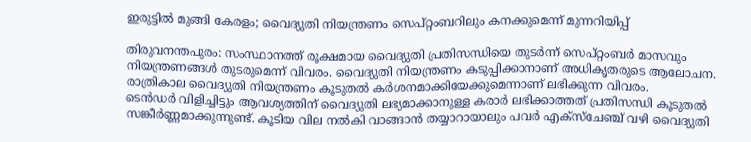ഇരുട്ടിൽ മുങ്ങി കേരളം; വൈദ്യുതി നിയന്ത്രണം സെപ്റ്റംബറിലും കനക്കുമെന്ന് മുന്നറിയിപ്പ്

തിരുവനന്തപുരം: സംസ്ഥാനത്ത് രൂക്ഷമായ വൈദ്യുതി പ്രതിസന്ധിയെ തുടർന്ന് സെപ്റ്റംബർ മാസവും നിയന്ത്രണങ്ങൾ തുടരുമെന്ന് വിവരം. വൈദ്യുതി നിയന്ത്രണം കടുപ്പിക്കാനാണ് അധികൃതരുടെ ആലോചന. രാത്രികാല വൈദ്യുതി നിയന്ത്രണം കൂടുതൽ കർശനമാക്കിയേക്കുമെന്നാണ് ലഭിക്കുന്ന വിവരം.
ടെൻഡർ വിളിച്ചിട്ടും ആവശ്യത്തിന് വൈദ്യുതി ലഭ്യമാക്കാനുള്ള കരാർ ലഭിക്കാത്തത് പ്രതിസന്ധി കൂടുതൽ സങ്കീർണ്ണമാക്കുന്നുണ്ട്. കൂടിയ വില നൽകി വാങ്ങാൻ തയ്യാറായാലും പവർ എക്സ്ചേഞ്ച് വഴി വൈദ്യുതി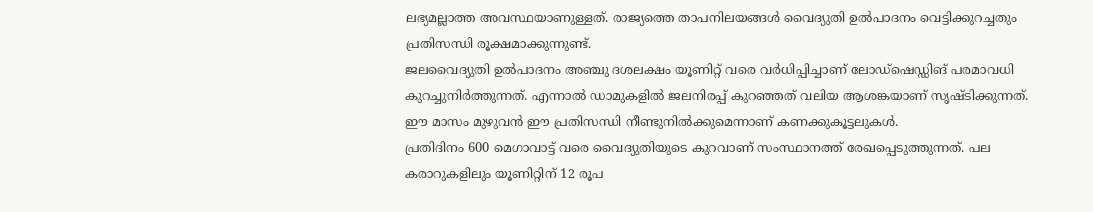ലഭ്യമല്ലാത്ത അവസ്ഥയാണുള്ളത്. രാജ്യത്തെ താപനിലയങ്ങൾ വൈദ്യുതി ഉൽപാദനം വെട്ടിക്കുറച്ചതും പ്രതിസന്ധി രൂക്ഷമാക്കുന്നുണ്ട്.
ജലവൈദ്യുതി ഉൽപാദനം അഞ്ചു ദശലക്ഷം യൂണിറ്റ് വരെ വർധിപ്പിച്ചാണ് ലോഡ്ഷെഡ്ഡിങ് പരമാവധി കുറച്ചുനിർത്തുന്നത്. എന്നാൽ ഡാമുകളിൽ ജലനിരപ്പ് കുറഞ്ഞത് വലിയ ആശങ്കയാണ് സൃഷ്ടിക്കുന്നത്. ഈ മാസം മുഴുവൻ ഈ പ്രതിസന്ധി നീണ്ടുനിൽക്കുമെന്നാണ് കണക്കുകൂട്ടലുകൾ.
പ്രതിദിനം 600 മെഗാവാട്ട് വരെ വൈദ്യുതിയുടെ കുറവാണ് സംസ്ഥാനത്ത് രേഖപ്പെടുത്തുന്നത്. പല കരാറുകളിലും യൂണിറ്റിന് 12 രൂപ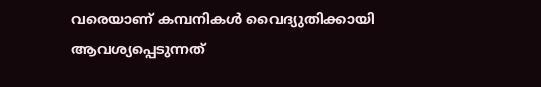വരെയാണ് കമ്പനികൾ വൈദ്യുതിക്കായി ആവശ്യപ്പെടുന്നത്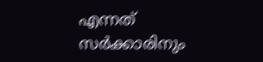എന്നത് സർക്കാരിനും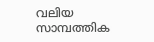വലിയ സാമ്പത്തിക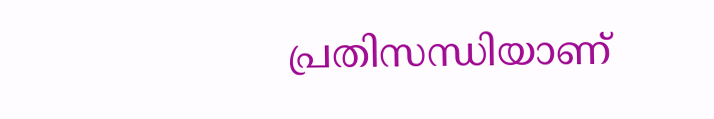പ്രതിസന്ധിയാണ്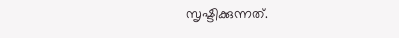സൃഷ്ടിക്കുന്നത്.